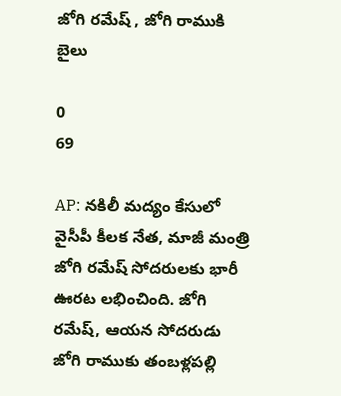జోగి రమేష్ , జోగి రాముకి బైలు

0
69

AP: నకిలీ మద్యం కేసులో వైసీపీ కీలక నేత, మాజీ మంత్రి జోగి రమేష్ సోదరులకు భారీ ఊరట లభించింది. జోగి రమేష్‌, ఆయన సోదరుడు జోగి రాముకు తంబళ్లపల్లి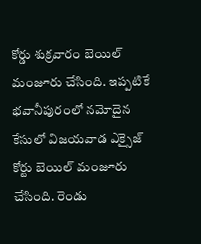కోర్డు శుక్రవారం బెయిల్ మంజూరు చేసింది. ఇప్పటికే భవానీపురంలో నమోదైన కేసులో విజయవాడ ఎక్సైజ్ కోర్టు బెయిల్ మంజూరు చేసింది. రెండు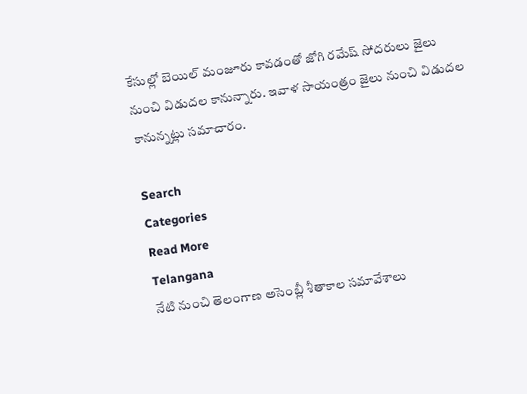కేసుల్లో బెయిల్ మంజూరు కావడంతో జోగి రమేష్ సోదరులు జైలు నుంచి విడుదల కానున్నారు. ఇవాళ సాయంత్రం జైలు నుంచి విడుదల కానున్నట్లు సమాచారం.

Search
Categories
Read More
Telangana
నేటి నుంచి తెలంగాణ అసెంబ్లీ శీతాకాల సమావేశాలు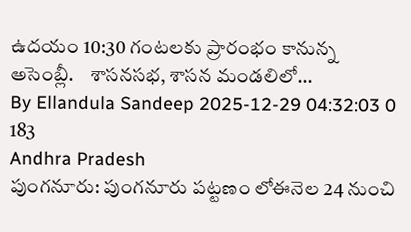ఉదయం 10:30 గంటలకు ప్రారంభం కానున్న అసెంబ్లీ.    శాసనసభ, శాసన మండలిలో...
By Ellandula Sandeep 2025-12-29 04:32:03 0 183
Andhra Pradesh
పుంగనూరు: పుంగనూరు పట్టణం లోఈనెల 24 నుంచి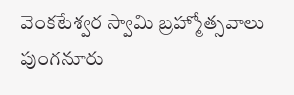వెంకటేశ్వర స్వామి బ్రహ్మోత్సవాలు
పుంగనూరు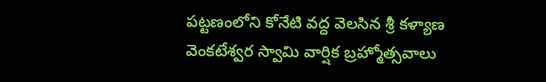పట్టణంలోని కోనేటి వద్ద వెలసిన శ్రీ కళ్యాణ వెంకటేశ్వర స్వామి వార్షిక బ్రహ్మోత్సవాలు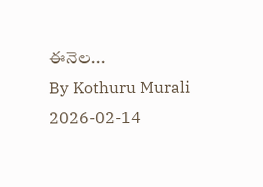ఈనెల...
By Kothuru Murali 2026-02-14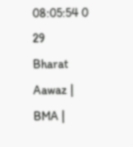08:05:54 0 29
Bharat Aawaz | BMA |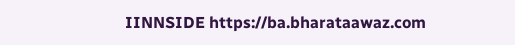IINNSIDE https://ba.bharataawaz.com